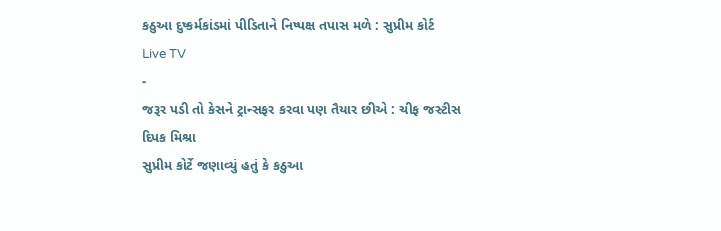કઠુઆ દુષ્કર્મકાંડમાં પીડિતાને નિષ્પક્ષ તપાસ મળે : સુપ્રીમ કોર્ટ
Live TV
-
જરૂર પડી તો કેસને ટ્રાન્સફર કરવા પણ તૈયાર છીએ : ચીફ જસ્ટીસ દિપક મિશ્રા
સુપ્રીમ કોર્ટે જણાવ્યું હતું કે કઠુઆ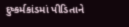દુષ્કર્મકાંડમાં પીડિતાને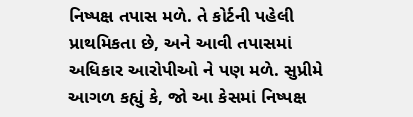નિષ્પક્ષ તપાસ મળે. તે કોર્ટની પહેલી પ્રાથમિકતા છે, અને આવી તપાસમાં અધિકાર આરોપીઓ ને પણ મળે. સુપ્રીમે આગળ કહ્યું કે, જો આ કેસમાં નિષ્પક્ષ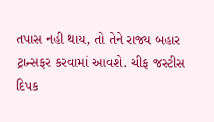તપાસ નહી થાય, તો તેને રાજ્ય બહાર ટ્રાન્સફર કરવામાં આવશે. ચીફ જસ્ટીસ દિપક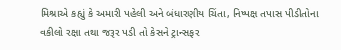મિશ્રાએ કહ્યું કે અમારી પહેલી અને બંધારણીય ચિંતા, નિષ્પક્ષ તપાસ પીડીતોના વકીલો રક્ષા તથા જરૂર પડી તો કેસને ટ્રાન્સફર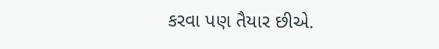કરવા પણ તૈયાર છીએ.